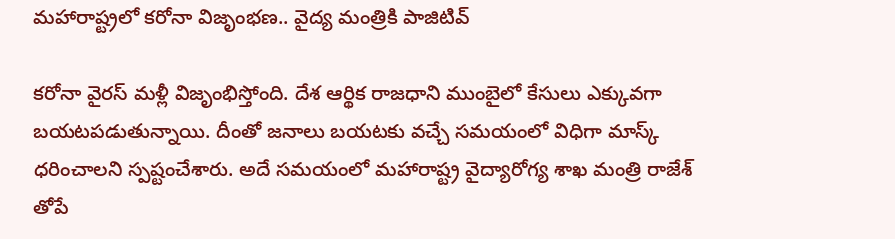మహారాష్ట్రలో కరోనా విజృంభణ.. వైద్య మంత్రికి పాజిటివ్

కరోనా వైరస్ మళ్లీ విజృంభిస్తోంది. దేశ ఆర్థిక రాజధాని ముంబైలో కేసులు ఎక్కువగా బయటపడుతున్నాయి. దీంతో జనాలు బయటకు వచ్చే సమయంలో విధిగా మాస్క్ ధరించాలని స్పష్టంచేశారు. అదే సమయంలో మహారాష్ట్ర వైద్యారోగ్య శాఖ మంత్రి రాజేశ్ తోపే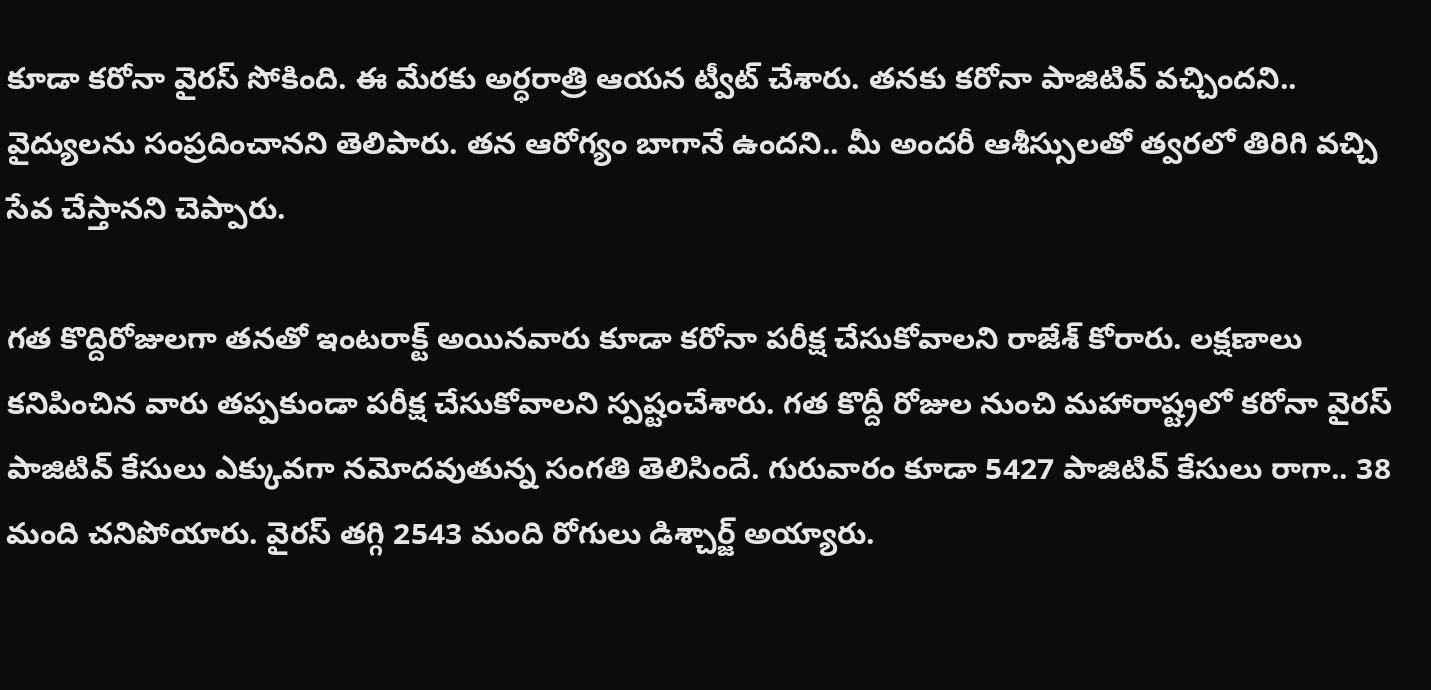కూడా కరోనా వైరస్ సోకింది. ఈ మేరకు అర్ధరాత్రి ఆయన ట్వీట్ చేశారు. తనకు కరోనా పాజిటివ్ వచ్చిందని.. వైద్యులను సంప్రదించానని తెలిపారు. తన ఆరోగ్యం బాగానే ఉందని.. మీ అందరీ ఆశీస్సులతో త్వరలో తిరిగి వచ్చి సేవ చేస్తానని చెప్పారు.

గత కొద్దిరోజులగా తనతో ఇంటరాక్ట్ అయినవారు కూడా కరోనా పరీక్ష చేసుకోవాలని రాజేశ్ కోరారు. లక్షణాలు కనిపించిన వారు తప్పకుండా పరీక్ష చేసుకోవాలని స్పష్టంచేశారు. గత కొద్దీ రోజుల నుంచి మహారాష్ట్రలో కరోనా వైరస్ పాజిటివ్ కేసులు ఎక్కువగా నమోదవుతున్న సంగతి తెలిసిందే. గురువారం కూడా 5427 పాజిటివ్ కేసులు రాగా.. 38 మంది చనిపోయారు. వైరస్ తగ్గి 2543 మంది రోగులు డిశ్చార్జ్ అయ్యారు.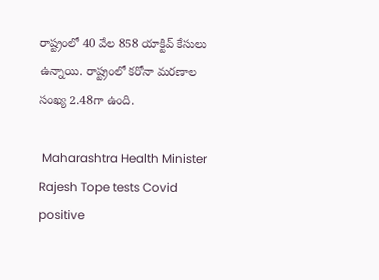రాష్ట్రంలో 40 వేల 858 యాక్టివ్ కేసులు ఉన్నాయి. రాష్ట్రంలో కరోనా మరణాల సంఖ్య 2.48గా ఉంది.

 Maharashtra Health Minister Rajesh Tope tests Covid positive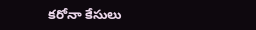కరోనా కేసులు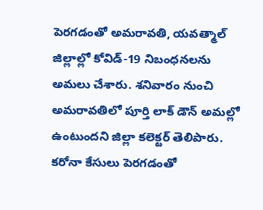పెరగడంతో అమరావతి, యవత్మాల్ జిల్లాల్లో కోవిడ్-19 నిబంధనలను అమలు చేశారు. శనివారం నుంచి అమరావతిలో పూర్తి లాక్ డౌన్ అమల్లో ఉంటుందని జిల్లా కలెక్టర్ తెలిపారు. కరోనా కేసులు పెరగడంతో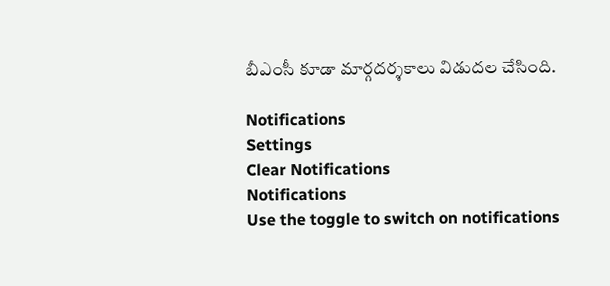బీఎంసీ కూడా మార్గదర్శకాలు విడుదల చేసింది.

Notifications
Settings
Clear Notifications
Notifications
Use the toggle to switch on notifications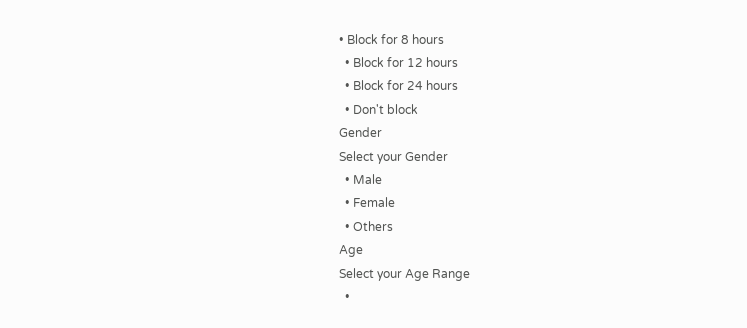• Block for 8 hours
  • Block for 12 hours
  • Block for 24 hours
  • Don't block
Gender
Select your Gender
  • Male
  • Female
  • Others
Age
Select your Age Range
  •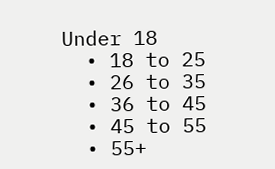Under 18
  • 18 to 25
  • 26 to 35
  • 36 to 45
  • 45 to 55
  • 55+